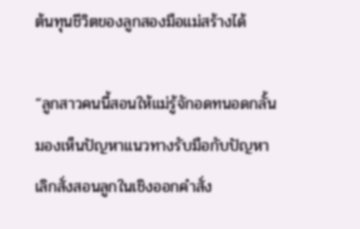ต้นทุนชีวิตของลูกสองมือแม่สร้างได้

“ลูกสาวคนนี้สอนให้แม่รู้จักอดทนอดกลั้น มองเห็นปัญหาแนวทางรับมือกับปัญหา เลิกสั่งสอนลูกในเชิงออกคำสั่ง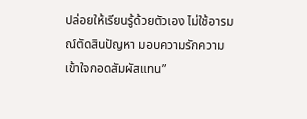ปล่อยให้เรียนรู้ด้วยตัวเอง ไม่ใช้อารมณ์ตัดสินปัญหา มอบความรักความเข้าใจกอดสัมผัสแทน”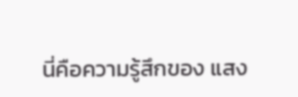นี่คือความรู้สึกของ แสง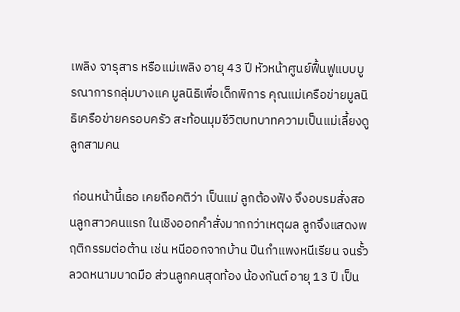เพลิง จารุสาร หรือแม่เพลิง อายุ 43 ปี หัวหน้าศูนย์ฟื้นฟูแบบบูรณาการกลุ่มบางแค มูลนิธิเพื่อเด็กพิการ คุณแม่เครือข่ายมูลนิธิเครือข่ายครอบครัว สะท้อนมุมชีวิตบทบาทความเป็นแม่เลี้ยงดูลูกสามคน

 ก่อนหน้านี้เธอ เคยถือคติว่า เป็นแม่ ลูกต้องฟัง จึงอบรมสั่งสอนลูกสาวคนแรก ในเชิงออกคำสั่งมากกว่าเหตุผล ลูกจึงแสดงพฤติกรรมต่อต้าน เช่น หนีออกจากบ้าน ปีนกำแพงหนีเรียน จนรั้วลวดหนามบาดมือ ส่วนลูกคนสุดท้อง น้องกันต์ อายุ 13 ปี เป็น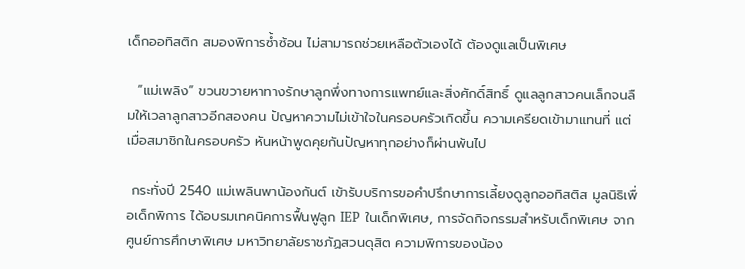เด็กออทิสติก สมองพิการซ้ำซ้อน ไม่สามารถช่วยเหลือตัวเองได้ ต้องดูแลเป็นพิเศษ

  “แม่เพลิง” ขวนขวายหาทางรักษาลูกพึ่งทางการแพทย์และสิ่งศักดิ์สิทธิ์ ดูแลลูกสาวคนเล็กจนลืมให้เวลาลูกสาวอีกสองคน ปัญหาความไม่เข้าใจในครอบครัวเกิดขึ้น ความเครียดเข้ามาแทนที่ แต่เมื่อสมาชิกในครอบครัว หันหน้าพูดคุยกันปัญหาทุกอย่างก็ผ่านพ้นไป

 กระทั่งปี 2540 แม่เพลินพาน้องกันต์ เข้ารับบริการขอคำปรึกษาการเลี้ยงดูลูกออทิสติส มูลนิธิเพื่อเด็กพิการ ได้อบรมเทคนิคการฟื้นฟูลูก IEP ในเด็กพิเศษ, การจัดกิจกรรมสำหรับเด็กพิเศษ จากศูนย์การศึกษาพิเศษ มหาวิทยาลัยราชภัฏสวนดุสิต ความพิการของน้อง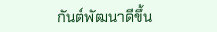กันต์พัฒนาดีขึ้น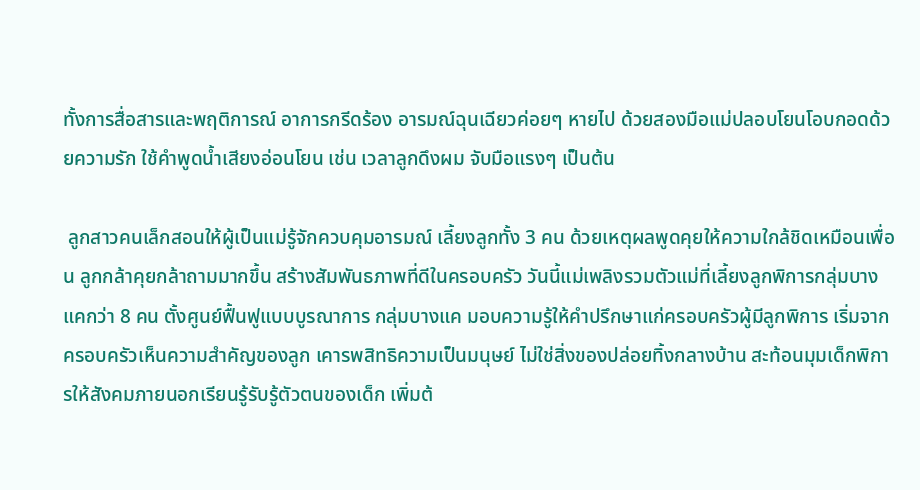ทั้งการสื่อสารและพฤติการณ์ อาการกรีดร้อง อารมณ์ฉุนเฉียวค่อยๆ หายไป ด้วยสองมือแม่ปลอบโยนโอบกอดด้วยความรัก ใช้คำพูดน้ำเสียงอ่อนโยน เช่น เวลาลูกดึงผม จับมือแรงๆ เป็นต้น

 ลูกสาวคนเล็กสอนให้ผู้เป็นแม่รู้จักควบคุมอารมณ์ เลี้ยงลูกทั้ง 3 คน ด้วยเหตุผลพูดคุยให้ความใกล้ชิดเหมือนเพื่อน ลูกกล้าคุยกล้าถามมากขึ้น สร้างสัมพันธภาพที่ดีในครอบครัว วันนี้แม่เพลิงรวมตัวแม่ที่เลี้ยงลูกพิการกลุ่มบางแคกว่า 8 คน ตั้งศูนย์ฟื้นฟูแบบบูรณาการ กลุ่มบางแค มอบความรู้ให้คำปรึกษาแก่ครอบครัวผู้มีลูกพิการ เริ่มจากครอบครัวเห็นความสำคัญของลูก เคารพสิทธิความเป็นมนุษย์ ไม่ใช่สิ่งของปล่อยทิ้งกลางบ้าน สะท้อนมุมเด็กพิการให้สังคมภายนอกเรียนรู้รับรู้ตัวตนของเด็ก เพิ่มต้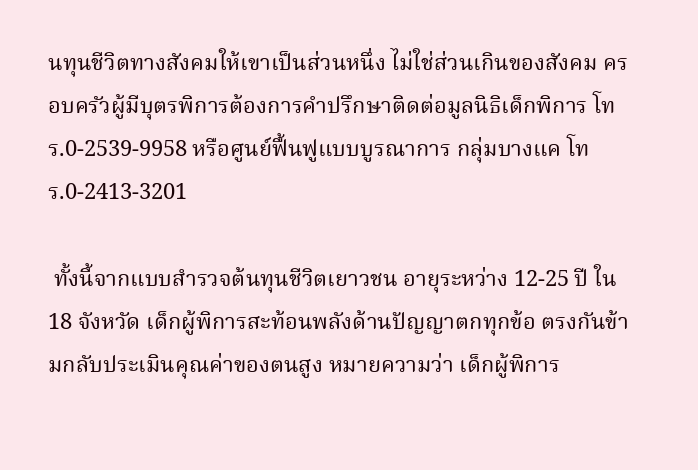นทุนชีวิตทางสังคมให้เขาเป็นส่วนหนึ่ง ไม่ใช่ส่วนเกินของสังคม ครอบครัวผู้มีบุตรพิการต้องการคำปรึกษาติดต่อมูลนิธิเด็กพิการ โทร.0-2539-9958 หรือศูนย์ฟื้นฟูแบบบูรณาการ กลุ่มบางแค โทร.0-2413-3201

 ทั้งนี้จากแบบสำรวจต้นทุนชีวิตเยาวชน อายุระหว่าง 12-25 ปี ใน 18 จังหวัด เด็กผู้พิการสะท้อนพลังด้านปัญญาตกทุกข้อ ตรงกันข้ามกลับประเมินคุณค่าของตนสูง หมายความว่า เด็กผู้พิการ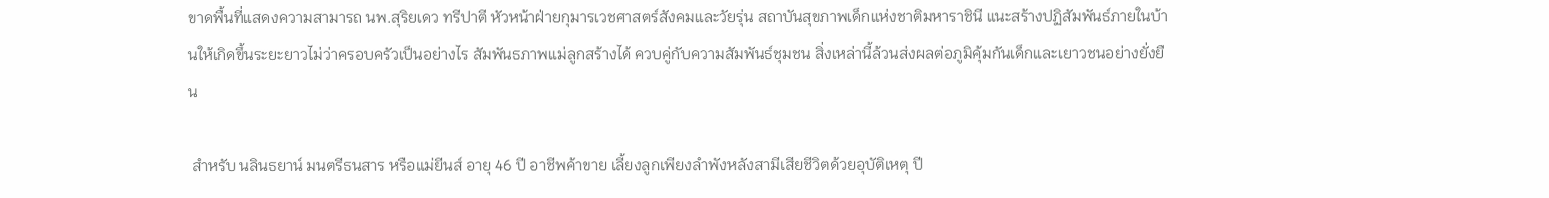ขาดพื้นที่แสดงความสามารถ นพ.สุริยเดว ทรีปาตี หัวหน้าฝ่ายกุมารเวชศาสตร์สังคมและวัยรุ่น สถาบันสุขภาพเด็กแห่งชาติมหาราชินี แนะสร้างปฏิสัมพันธ์ภายในบ้านให้เกิดขึ้นระยะยาวไม่ว่าครอบครัวเป็นอย่างไร สัมพันธภาพแม่ลูกสร้างได้ ควบคู่กับความสัมพันธ์ชุมชน สิ่งเหล่านี้ล้วนส่งผลต่อภูมิคุ้มกันเด็กและเยาวชนอย่างยั่งยืน

 สำหรับ นลินธยาน์ มนตรีธนสาร หรือแม่ยีนส์ อายุ 46 ปี อาชีพค้าขาย เลี้ยงลูกเพียงลำพังหลังสามีเสียชีวิตด้วยอุบัติเหตุ ปี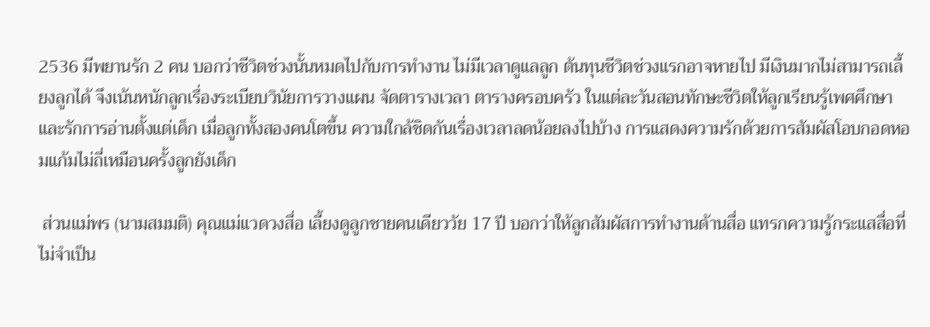2536 มีพยานรัก 2 คน บอกว่าชีวิตช่วงนั้นหมดไปกับการทำงาน ไม่มีเวลาดูแลลูก ต้นทุนชีวิตช่วงแรกอาจหายไป มีเงินมากไม่สามารถเลี้ยงลูกได้ จึงเน้นหนักลูกเรื่องระเบียบวินัยการวางแผน จัดตารางเวลา ตารางครอบครัว ในแต่ละวันสอนทักษะชีวิตให้ลูกเรียนรู้เพศศึกษาและรักการอ่านตั้งแต่เด็ก เมื่อลูกทั้งสองคนโตขึ้น ความใกล้ชิดกันเรื่องเวลาลดน้อยลงไปบ้าง การแสดงความรักด้วยการสัมผัสโอบกอดหอมแก้มไม่ถี่เหมือนครั้งลูกยังเด็ก

 ส่วนแม่พร (นามสมมติ) คุณแม่แวดวงสื่อ เลี้ยงดูลูกชายคนเดียววัย 17 ปี บอกว่าให้ลูกสัมผัสการทำงานด้านสื่อ แทรกความรู้กระแสสื่อที่ไม่จำเป็น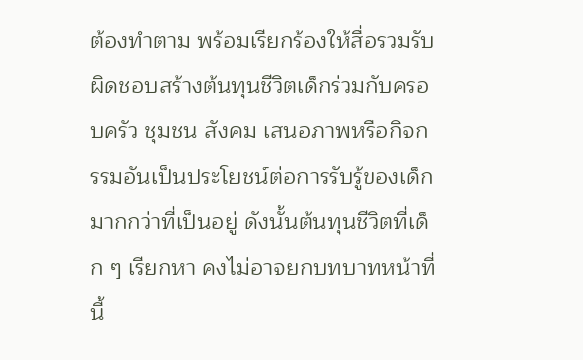ต้องทำตาม พร้อมเรียกร้องให้สื่อรวมรับผิดชอบสร้างต้นทุนชีวิตเด็กร่วมกับครอบครัว ชุมชน สังคม เสนอภาพหรือกิจกรรมอันเป็นประโยชน์ต่อการรับรู้ของเด็กมากกว่าที่เป็นอยู่ ดังนั้นต้นทุนชีวิตที่เด็ก ๆ เรียกหา คงไม่อาจยกบทบาทหน้าที่นี้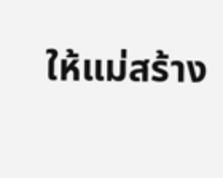ให้แม่สร้าง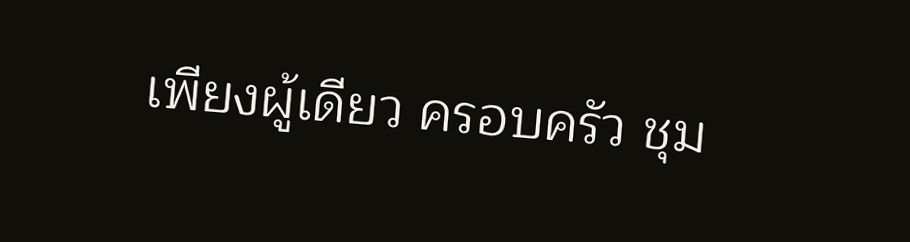เพียงผู้เดียว ครอบครัว ชุม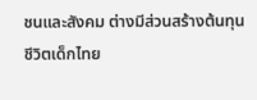ชนและสังคม ต่างมีส่วนสร้างต้นทุนชีวิตเด็กไทย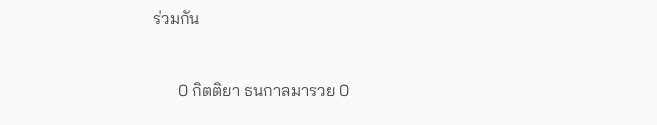ร่วมกัน


      0 กิตติยา ธนกาลมารวย 0